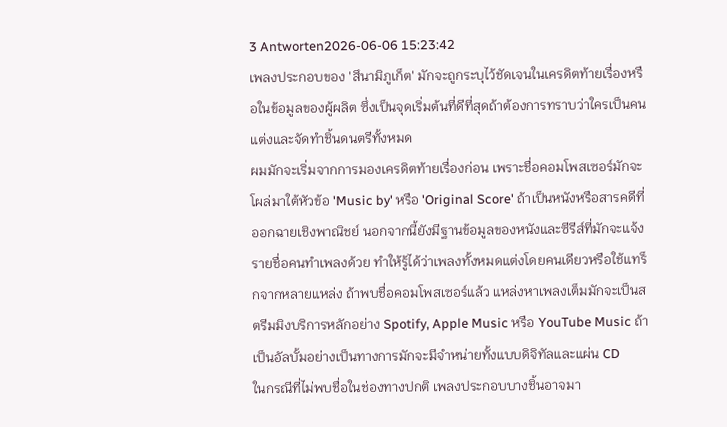3 Antworten2026-06-06 15:23:42
เพลงประกอบของ 'สึนามิภูเก็ต' มักจะถูกระบุไว้ชัดเจนในเครดิตท้ายเรื่องหรือในข้อมูลของผู้ผลิต ซึ่งเป็นจุดเริ่มต้นที่ดีที่สุดถ้าต้องการทราบว่าใครเป็นคนแต่งและจัดทำชิ้นดนตรีทั้งหมด
ผมมักจะเริ่มจากการมองเครดิตท้ายเรื่องก่อน เพราะชื่อคอมโพสเซอร์มักจะโผล่มาใต้หัวข้อ 'Music by' หรือ 'Original Score' ถ้าเป็นหนังหรือสารคดีที่ออกฉายเชิงพาณิชย์ นอกจากนี้ยังมีฐานข้อมูลของหนังและซีรีส์ที่มักจะแจ้งรายชื่อคนทำเพลงด้วย ทำให้รู้ได้ว่าเพลงทั้งหมดแต่งโดยคนเดียวหรือใช้แทร็กจากหลายแหล่ง ถ้าพบชื่อคอมโพสเซอร์แล้ว แหล่งหาเพลงเต็มมักจะเป็นสตรีมมิงบริการหลักอย่าง Spotify, Apple Music หรือ YouTube Music ถ้าเป็นอัลบั้มอย่างเป็นทางการมักจะมีจำหน่ายทั้งแบบดิจิทัลและแผ่น CD
ในกรณีที่ไม่พบชื่อในช่องทางปกติ เพลงประกอบบางชิ้นอาจมา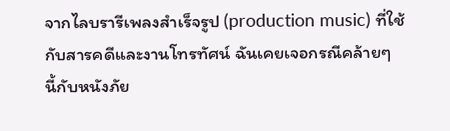จากไลบรารีเพลงสำเร็จรูป (production music) ที่ใช้กับสารคดีและงานโทรทัศน์ ฉันเคยเจอกรณีคล้ายๆ นี้กับหนังภัย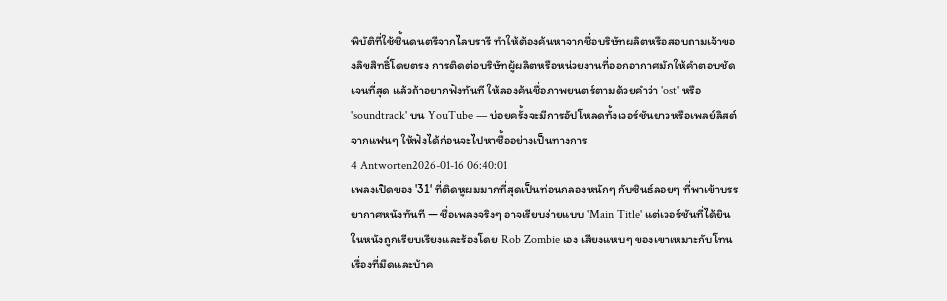พิบัติที่ใช้ชิ้นดนตรีจากไลบรารี ทำให้ต้องค้นหาจากชื่อบริษัทผลิตหรือสอบถามเจ้าของลิขสิทธิ์โดยตรง การติดต่อบริษัทผู้ผลิตหรือหน่วยงานที่ออกอากาศมักให้คำตอบชัดเจนที่สุด แล้วถ้าอยากฟังทันที ให้ลองค้นชื่อภาพยนตร์ตามด้วยคำว่า 'ost' หรือ 'soundtrack' บน YouTube — บ่อยครั้งจะมีการอัปโหลดทั้งเวอร์ชันยาวหรือเพลย์ลิสต์จากแฟนๆ ให้ฟังได้ก่อนจะไปหาซื้ออย่างเป็นทางการ
4 Antworten2026-01-16 06:40:01
เพลงเปิดของ '31' ที่ติดหูผมมากที่สุดเป็นท่อนกลองหนักๆ กับซินธ์ลอยๆ ที่พาเข้าบรรยากาศหนังทันที — ชื่อเพลงจริงๆ อาจเรียบง่ายแบบ 'Main Title' แต่เวอร์ชันที่ได้ยินในหนังถูกเรียบเรียงและร้องโดย Rob Zombie เอง เสียงแหบๆ ของเขาเหมาะกับโทนเรื่องที่มืดและบ้าค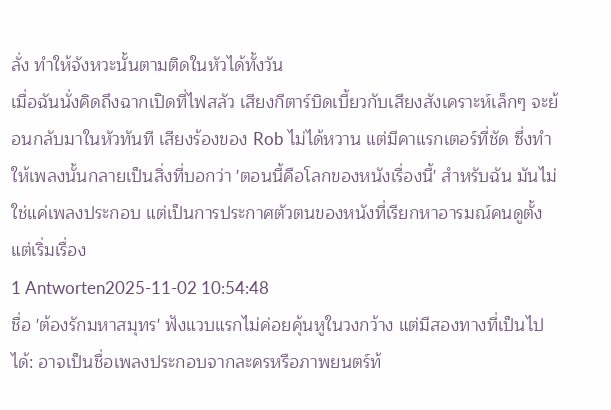ลั่ง ทำให้จังหวะนั้นตามติดในหัวได้ทั้งวัน
เมื่อฉันนั่งคิดถึงฉากเปิดที่ไฟสลัว เสียงกีตาร์บิดเบี้ยวกับเสียงสังเคราะห์เล็กๆ จะย้อนกลับมาในหัวทันที เสียงร้องของ Rob ไม่ได้หวาน แต่มีคาแรกเตอร์ที่ชัด ซึ่งทำให้เพลงนั้นกลายเป็นสิ่งที่บอกว่า 'ตอนนี้คือโลกของหนังเรื่องนี้' สำหรับฉัน มันไม่ใช่แค่เพลงประกอบ แต่เป็นการประกาศตัวตนของหนังที่เรียกหาอารมณ์คนดูตั้งแต่เริ่มเรื่อง
1 Antworten2025-11-02 10:54:48
ชื่อ 'ต้องรักมหาสมุทร' ฟังแวบแรกไม่ค่อยคุ้นหูในวงกว้าง แต่มีสองทางที่เป็นไปได้: อาจเป็นชื่อเพลงประกอบจากละครหรือภาพยนตร์ท้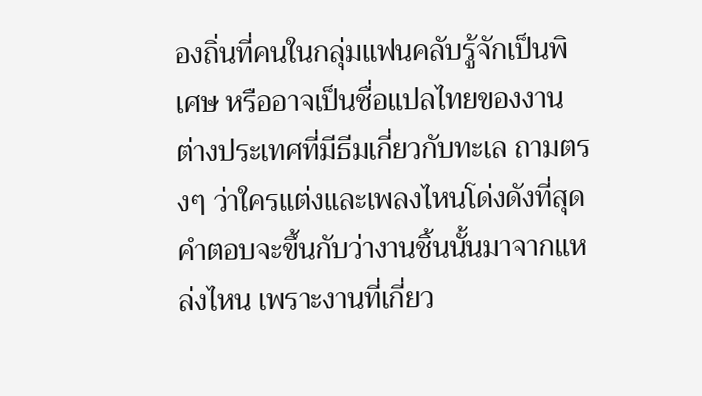องถิ่นที่คนในกลุ่มแฟนคลับรู้จักเป็นพิเศษ หรืออาจเป็นชื่อแปลไทยของงานต่างประเทศที่มีธีมเกี่ยวกับทะเล ถามตรงๆ ว่าใครแต่งและเพลงไหนโด่งดังที่สุด คำตอบจะขึ้นกับว่างานชิ้นนั้นมาจากแหล่งไหน เพราะงานที่เกี่ยว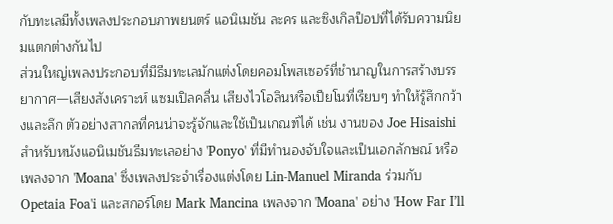กับทะเลมีทั้งเพลงประกอบภาพยนตร์ แอนิเมชัน ละคร และซิงเกิลป็อปที่ได้รับความนิยมแตกต่างกันไป
ส่วนใหญ่เพลงประกอบที่มีธีมทะเลมักแต่งโดยคอมโพสเซอร์ที่ชำนาญในการสร้างบรรยากาศ—เสียงสังเคราะห์ แซมเปิลคลื่น เสียงไวโอลินหรือเปียโนที่เรียบๆ ทำให้รู้สึกกว้างและลึก ตัวอย่างสากลที่คนน่าจะรู้จักและใช้เป็นเกณฑ์ได้ เช่น งานของ Joe Hisaishi สำหรับหนังแอนิเมชันธีมทะเลอย่าง 'Ponyo' ที่มีทำนองจับใจและเป็นเอกลักษณ์ หรือเพลงจาก 'Moana' ซึ่งเพลงประจำเรื่องแต่งโดย Lin-Manuel Miranda ร่วมกับ Opetaia Foa'i และสกอร์โดย Mark Mancina เพลงจาก 'Moana' อย่าง 'How Far I’ll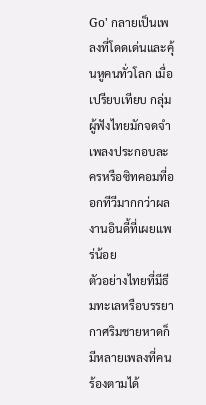Go' กลายเป็นเพลงที่โดดเด่นและคุ้นหูคนทั่วโลก เมื่อเปรียบเทียบ กลุ่มผู้ฟังไทยมักจดจำเพลงประกอบละครหรือซิทคอมที่ออกทีวีมากกว่าผลงานอินดี้ที่เผยแพร่น้อย
ตัวอย่างไทยที่มีธีมทะเลหรือบรรยากาศริมชายหาดก็มีหลายเพลงที่คนร้องตามได้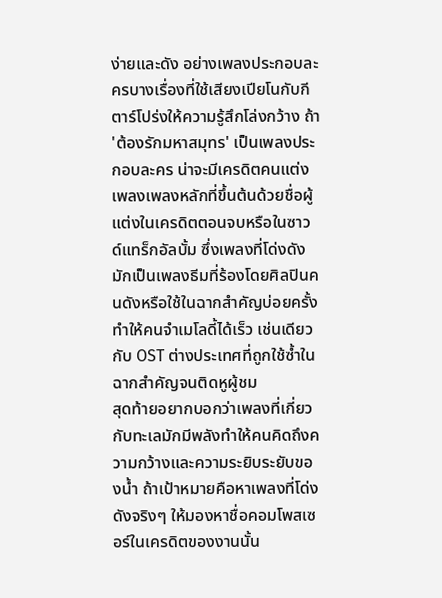ง่ายและดัง อย่างเพลงประกอบละครบางเรื่องที่ใช้เสียงเปียโนกับกีตาร์โปร่งให้ความรู้สึกโล่งกว้าง ถ้า 'ต้องรักมหาสมุทร' เป็นเพลงประกอบละคร น่าจะมีเครดิตคนแต่งเพลงเพลงหลักที่ขึ้นต้นด้วยชื่อผู้แต่งในเครดิตตอนจบหรือในซาวด์แทร็กอัลบั้ม ซึ่งเพลงที่โด่งดังมักเป็นเพลงธีมที่ร้องโดยศิลปินคนดังหรือใช้ในฉากสำคัญบ่อยครั้ง ทำให้คนจำเมโลดี้ได้เร็ว เช่นเดียวกับ OST ต่างประเทศที่ถูกใช้ซ้ำในฉากสำคัญจนติดหูผู้ชม
สุดท้ายอยากบอกว่าเพลงที่เกี่ยวกับทะเลมักมีพลังทำให้คนคิดถึงความกว้างและความระยิบระยับของน้ำ ถ้าเป้าหมายคือหาเพลงที่โด่งดังจริงๆ ให้มองหาชื่อคอมโพสเซอร์ในเครดิตของงานนั้น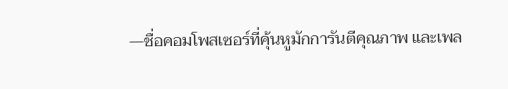—ชื่อคอมโพสเซอร์ที่คุ้นหูมักการันตีคุณภาพ และเพล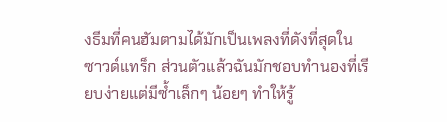งธีมที่คนฮัมตามได้มักเป็นเพลงที่ดังที่สุดในซาวด์แทร็ก ส่วนตัวแล้วฉันมักชอบทำนองที่เรียบง่ายแต่มีซ้ำเล็กๆ น้อยๆ ทำให้รู้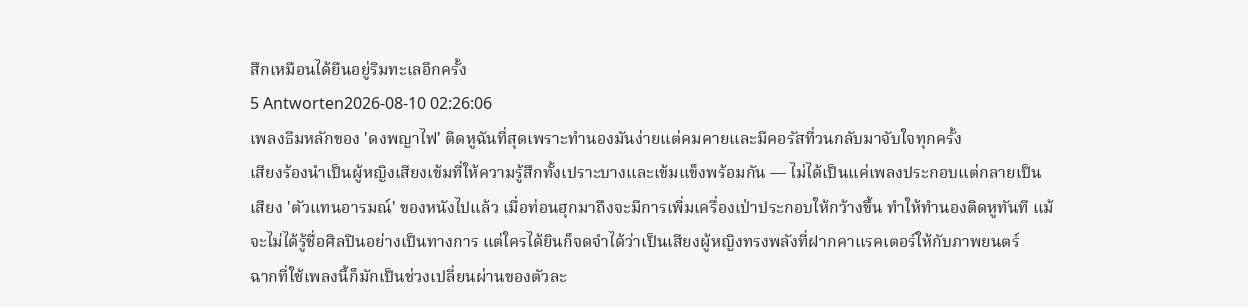สึกเหมือนได้ยืนอยู่ริมทะเลอีกครั้ง
5 Antworten2026-08-10 02:26:06
เพลงธีมหลักของ 'ดงพญาไฟ' ติดหูฉันที่สุดเพราะทำนองมันง่ายแต่คมคายและมีคอรัสที่วนกลับมาจับใจทุกครั้ง
เสียงร้องนำเป็นผู้หญิงเสียงเข้มที่ให้ความรู้สึกทั้งเปราะบางและเข้มแข็งพร้อมกัน — ไม่ได้เป็นแค่เพลงประกอบแต่กลายเป็นเสียง 'ตัวแทนอารมณ์' ของหนังไปแล้ว เมื่อท่อนฮุกมาถึงจะมีการเพิ่มเครื่องเป่าประกอบให้กว้างขึ้น ทำให้ทำนองติดหูทันที แม้จะไม่ได้รู้ชื่อศิลปินอย่างเป็นทางการ แต่ใครได้ยินก็จดจำได้ว่าเป็นเสียงผู้หญิงทรงพลังที่ฝากคาแรคเตอร์ให้กับภาพยนตร์
ฉากที่ใช้เพลงนี้ก็มักเป็นช่วงเปลี่ยนผ่านของตัวละ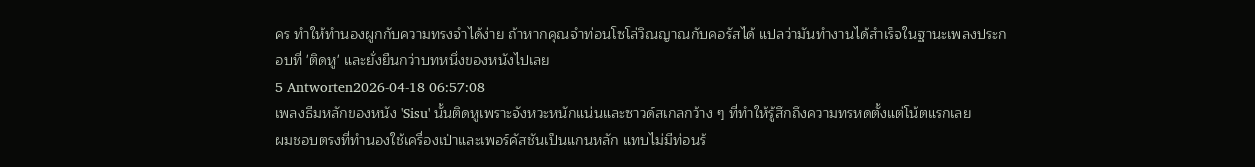คร ทำให้ทำนองผูกกับความทรงจำได้ง่าย ถ้าหากคุณจำท่อนโซโล่วิณญาณกับคอรัสได้ แปลว่ามันทำงานได้สำเร็จในฐานะเพลงประกอบที่ 'ติดหู' และยั่งยืนกว่าบทหนึ่งของหนังไปเลย
5 Antworten2026-04-18 06:57:08
เพลงธีมหลักของหนัง 'Sisu' นั้นติดหูเพราะจังหวะหนักแน่นและซาวด์สเกลกว้าง ๆ ที่ทำให้รู้สึกถึงความทรหดตั้งแต่โน้ตแรกเลย
ผมชอบตรงที่ทำนองใช้เครื่องเป่าและเพอร์คัสชันเป็นแกนหลัก แทบไม่มีท่อนร้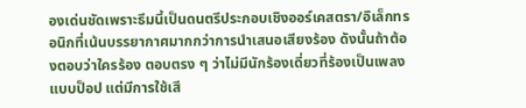องเด่นชัดเพราะธีมนี้เป็นดนตรีประกอบเชิงออร์เคสตรา/อิเล็กทรอนิกที่เน้นบรรยากาศมากกว่าการนำเสนอเสียงร้อง ดังนั้นถ้าต้องตอบว่าใครร้อง ตอบตรง ๆ ว่าไม่มีนักร้องเดี่ยวที่ร้องเป็นเพลงแบบป็อป แต่มีการใช้เสี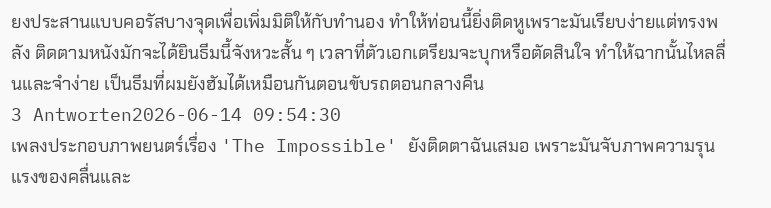ยงประสานแบบคอรัสบางจุดเพื่อเพิ่มมิติให้กับทำนอง ทำให้ท่อนนี้ยิ่งติดหูเพราะมันเรียบง่ายแต่ทรงพลัง ติดตามหนังมักจะได้ยินธีมนี้จังหวะสั้น ๆ เวลาที่ตัวเอกเตรียมจะบุกหรือตัดสินใจ ทำให้ฉากนั้นไหลลื่นและจำง่าย เป็นธีมที่ผมยังฮัมได้เหมือนกันตอนขับรถตอนกลางคืน
3 Antworten2026-06-14 09:54:30
เพลงประกอบภาพยนตร์เรื่อง 'The Impossible' ยังติดตาฉันเสมอ เพราะมันจับภาพความรุนแรงของคลื่นและ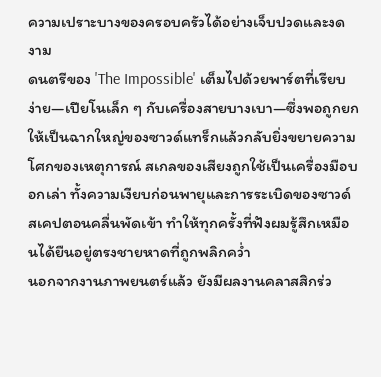ความเปราะบางของครอบครัวได้อย่างเจ็บปวดและงดงาม
ดนตรีของ 'The Impossible' เต็มไปด้วยพาร์ตที่เรียบง่าย—เปียโนเล็ก ๆ กับเครื่องสายบางเบา—ซึ่งพอถูกยกให้เป็นฉากใหญ่ของซาวด์แทร็กแล้วกลับยิ่งขยายความโศกของเหตุการณ์ สเกลของเสียงถูกใช้เป็นเครื่องมือบอกเล่า ทั้งความเงียบก่อนพายุและการระเบิดของซาวด์สเคปตอนคลื่นพัดเข้า ทำให้ทุกครั้งที่ฟังผมรู้สึกเหมือนได้ยืนอยู่ตรงชายหาดที่ถูกพลิกคว่ำ
นอกจากงานภาพยนตร์แล้ว ยังมีผลงานคลาสสิกร่ว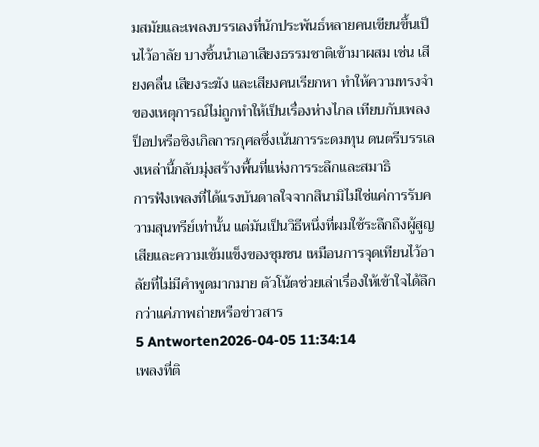มสมัยและเพลงบรรเลงที่นักประพันธ์หลายคนเขียนขึ้นเป็นไว้อาลัย บางชิ้นนำเอาเสียงธรรมชาติเข้ามาผสม เช่น เสียงคลื่น เสียงระฆัง และเสียงคนเรียกหา ทำให้ความทรงจำของเหตุการณ์ไม่ถูกทำให้เป็นเรื่องห่างไกล เทียบกับเพลงป็อปหรือซิงเกิลการกุศลซึ่งเน้นการระดมทุน ดนตรีบรรเลงเหล่านี้กลับมุ่งสร้างพื้นที่แห่งการระลึกและสมาธิ
การฟังเพลงที่ได้แรงบันดาลใจจากสึนามิไม่ใช่แค่การรับความสุนทรีย์เท่านั้น แต่มันเป็นวิธีหนึ่งที่ผมใช้ระลึกถึงผู้สูญเสียและความเข้มแข็งของชุมชน เหมือนการจุดเทียนไว้อาลัยที่ไม่มีคำพูดมากมาย ตัวโน้ตช่วยเล่าเรื่องให้เข้าใจได้ลึกกว่าแค่ภาพถ่ายหรือข่าวสาร
5 Antworten2026-04-05 11:34:14
เพลงที่ติ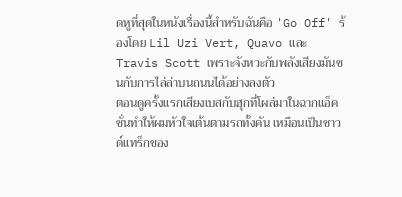ดหูที่สุดในหนังเรื่องนี้สำหรับฉันคือ 'Go Off' ร้องโดย Lil Uzi Vert, Quavo และ Travis Scott เพราะจังหวะกับพลังเสียงมันชนกับการไล่ล่าบนถนนได้อย่างลงตัว
ตอนดูครั้งแรกเสียงเบสกับฮุกที่โผล่มาในฉากแอ็คชั่นทำให้ผมหัวใจเต้นตามรถทั้งคัน เหมือนเป็นซาวด์แทร็กของ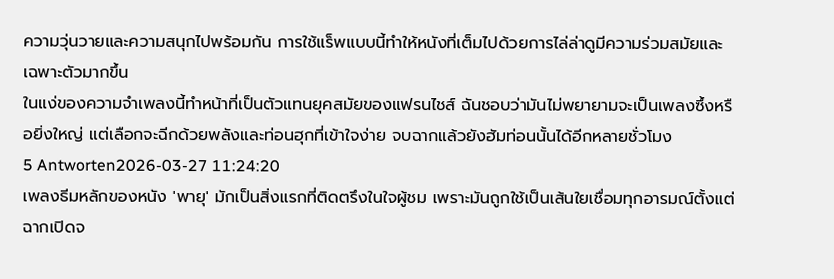ความวุ่นวายและความสนุกไปพร้อมกัน การใช้แร็พแบบนี้ทำให้หนังที่เต็มไปด้วยการไล่ล่าดูมีความร่วมสมัยและเฉพาะตัวมากขึ้น
ในแง่ของความจำเพลงนี้ทำหน้าที่เป็นตัวแทนยุคสมัยของแฟรนไชส์ ฉันชอบว่ามันไม่พยายามจะเป็นเพลงซึ้งหรือยิ่งใหญ่ แต่เลือกจะฉีกด้วยพลังและท่อนฮุกที่เข้าใจง่าย จบฉากแล้วยังฮัมท่อนนั้นได้อีกหลายชั่วโมง
5 Antworten2026-03-27 11:24:20
เพลงธีมหลักของหนัง 'พายุ' มักเป็นสิ่งแรกที่ติดตรึงในใจผู้ชม เพราะมันถูกใช้เป็นเส้นใยเชื่อมทุกอารมณ์ตั้งแต่ฉากเปิดจ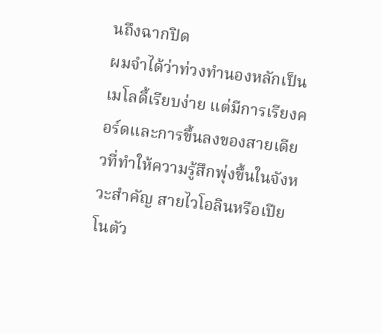นถึงฉากปิด
ผมจำได้ว่าท่วงทำนองหลักเป็นเมโลดี้เรียบง่าย แต่มีการเรียงคอร์ดและการขึ้นลงของสายเดียวที่ทำให้ความรู้สึกพุ่งขึ้นในจังหวะสำคัญ สายไวโอลินหรือเปียโนตัว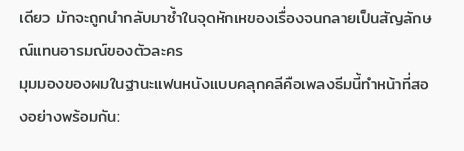เดียว มักจะถูกนำกลับมาซ้ำในจุดหักเหของเรื่องจนกลายเป็นสัญลักษณ์แทนอารมณ์ของตัวละคร
มุมมองของผมในฐานะแฟนหนังแบบคลุกคลีคือเพลงธีมนี้ทำหน้าที่สองอย่างพร้อมกัน: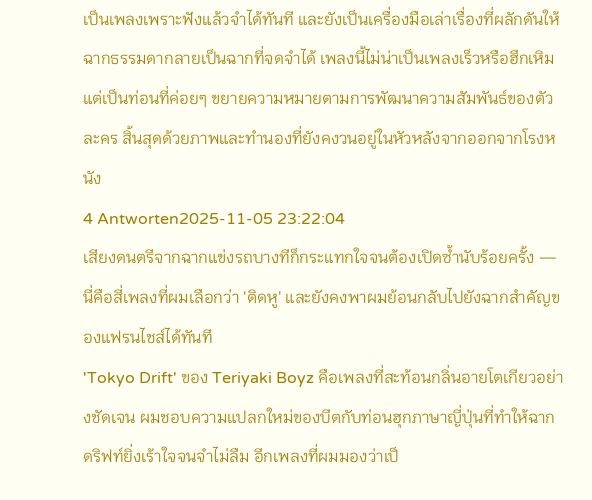เป็นเพลงเพราะฟังแล้วจำได้ทันที และยังเป็นเครื่องมือเล่าเรื่องที่ผลักดันให้ฉากธรรมดากลายเป็นฉากที่จดจำได้ เพลงนี้ไม่น่าเป็นเพลงเร็วหรือฮึกเหิม แต่เป็นท่อนที่ค่อยๆ ขยายความหมายตามการพัฒนาความสัมพันธ์ของตัวละคร สิ้นสุดด้วยภาพและทำนองที่ยังคงวนอยู่ในหัวหลังจากออกจากโรงหนัง
4 Antworten2025-11-05 23:22:04
เสียงดนตรีจากฉากแข่งรถบางทีก็กระแทกใจจนต้องเปิดซ้ำนับร้อยครั้ง — นี่คือสี่เพลงที่ผมเลือกว่า 'ติดหู' และยังคงพาผมย้อนกลับไปยังฉากสำคัญของแฟรนไชส์ได้ทันที
'Tokyo Drift' ของ Teriyaki Boyz คือเพลงที่สะท้อนกลิ่นอายโตเกียวอย่างชัดเจน ผมชอบความแปลกใหม่ของบีตกับท่อนฮุกภาษาญี่ปุ่นที่ทำให้ฉากดริฟท์ยิ่งเร้าใจจนจำไม่ลืม อีกเพลงที่ผมมองว่าเป็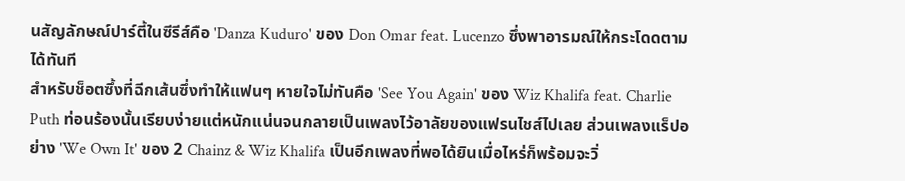นสัญลักษณ์ปาร์ตี้ในซีรีส์คือ 'Danza Kuduro' ของ Don Omar feat. Lucenzo ซึ่งพาอารมณ์ให้กระโดดตามได้ทันที
สำหรับช็อตซึ้งที่ฉีกเส้นซึ่งทำให้แฟนๆ หายใจไม่ทันคือ 'See You Again' ของ Wiz Khalifa feat. Charlie Puth ท่อนร้องนั้นเรียบง่ายแต่หนักแน่นจนกลายเป็นเพลงไว้อาลัยของแฟรนไชส์ไปเลย ส่วนเพลงแร็ปอย่าง 'We Own It' ของ 2 Chainz & Wiz Khalifa เป็นอีกเพลงที่พอได้ยินเมื่อไหร่ก็พร้อมจะวิ่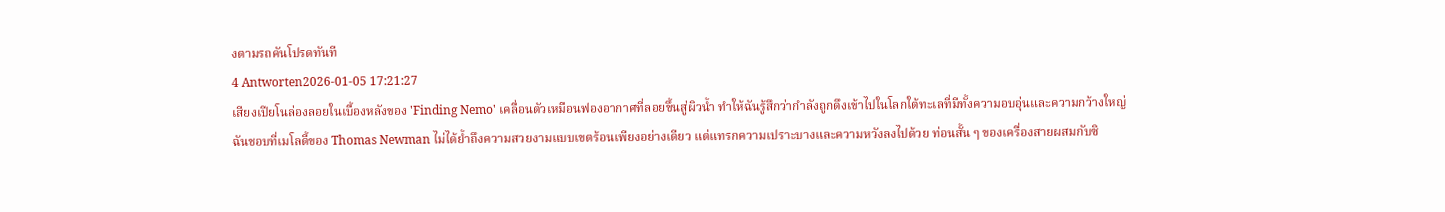งตามรถคันโปรดทันที
4 Antworten2026-01-05 17:21:27
เสียงเปียโนล่องลอยในเบื้องหลังของ 'Finding Nemo' เคลื่อนตัวเหมือนฟองอากาศที่ลอยขึ้นสู่ผิวน้ำ ทำให้ฉันรู้สึกว่ากำลังถูกดึงเข้าไปในโลกใต้ทะเลที่มีทั้งความอบอุ่นและความกว้างใหญ่
ฉันชอบที่เมโลดี้ของ Thomas Newman ไม่ได้ย้ำถึงความสวยงามแบบเขตร้อนเพียงอย่างเดียว แต่แทรกความเปราะบางและความหวังลงไปด้วย ท่อนสั้น ๆ ของเครื่องสายผสมกับซิ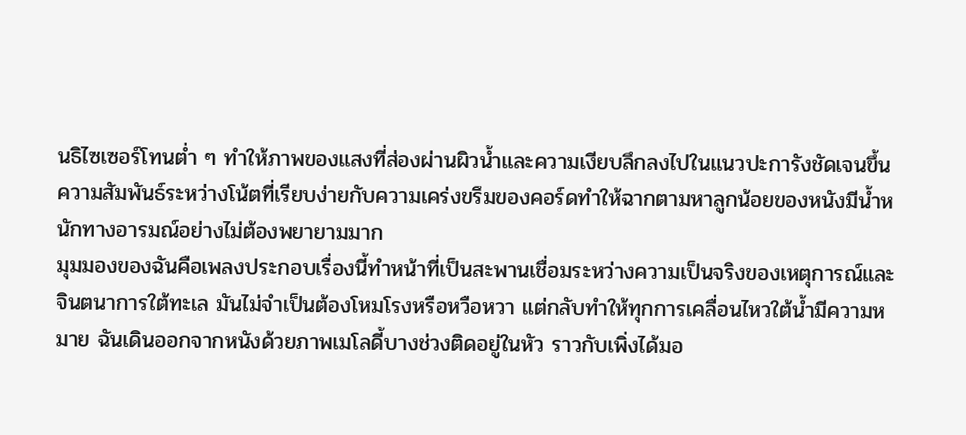นธิไซเซอร์โทนต่ำ ๆ ทำให้ภาพของแสงที่ส่องผ่านผิวน้ำและความเงียบลึกลงไปในแนวปะการังชัดเจนขึ้น ความสัมพันธ์ระหว่างโน้ตที่เรียบง่ายกับความเคร่งขรึมของคอร์ดทำให้ฉากตามหาลูกน้อยของหนังมีน้ำหนักทางอารมณ์อย่างไม่ต้องพยายามมาก
มุมมองของฉันคือเพลงประกอบเรื่องนี้ทำหน้าที่เป็นสะพานเชื่อมระหว่างความเป็นจริงของเหตุการณ์และจินตนาการใต้ทะเล มันไม่จำเป็นต้องโหมโรงหรือหวือหวา แต่กลับทำให้ทุกการเคลื่อนไหวใต้น้ำมีความหมาย ฉันเดินออกจากหนังด้วยภาพเมโลดี้บางช่วงติดอยู่ในหัว ราวกับเพิ่งได้มอ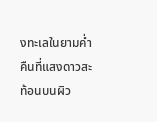งทะเลในยามค่ำคืนที่แสงดาวสะท้อนบนผิว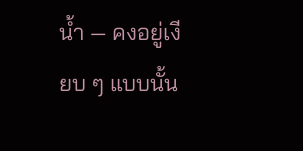น้ำ — คงอยู่เงียบ ๆ แบบนั้น